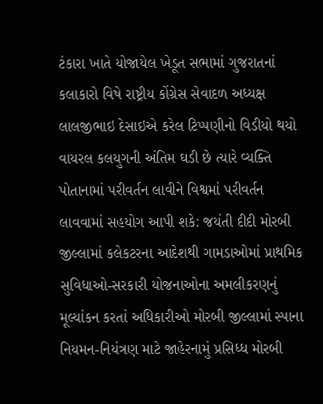ટંકારા ખાતે યોજાયેલ ખેડૂત સભામાં ગુજરાતનાં કલાકારો વિષે રાષ્ટ્રીય કોંગ્રેસ સેવાદળ અધ્યક્ષ લાલજીભાઇ દેસાઇએ કરેલ ટિપ્પણીનો વિડીયો થયો વાયરલ કલયુગની અંતિમ ઘડી છે ત્યારે વ્યક્તિ પોતાનામાં પરીવર્તન લાવીને વિશ્વમાં પરીવર્તન લાવવામાં સહયોગ આપી શકે: જયંતી દીદી મોરબી જીલ્લામાં કલેકટરના આદેશથી ગામડાઓમાં પ્રાથમિક સુવિધાઓ-સરકારી યોજનાઓના અમલીકરણનું મૂલ્યાંકન કરતાં અધિકારીઓ મોરબી જીલ્લામાં સ્પાના નિયમન-નિયંત્રણ માટે જાહેરનામું પ્રસિધ્ધ મોરબી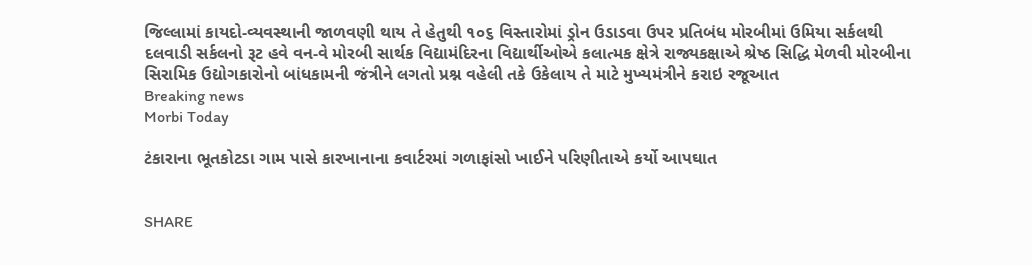જિલ્લામાં કાયદો-વ્યવસ્થાની જાળવણી થાય તે હેતુથી ૧૦૬ વિસ્તારોમાં ડ્રોન ઉડાડવા ઉપર પ્રતિબંધ મોરબીમાં ઉમિયા સર્કલથી દલવાડી સર્કલનો રૂટ હવે વન-વે મોરબી સાર્થક વિદ્યામંદિરના વિદ્યાર્થીઓએ કલાત્મક ક્ષેત્રે રાજ્યકક્ષાએ શ્રેષ્ઠ સિદ્ધિ મેળવી મોરબીના સિરામિક ઉદ્યોગકારોનો બાંધકામની જંત્રીને લગતો પ્રશ્ન વહેલી તકે ઉકેલાય તે માટે મુખ્યમંત્રીને કરાઇ રજૂઆત
Breaking news
Morbi Today

ટંકારાના ભૂતકોટડા ગામ પાસે કારખાનાના કવાર્ટરમાં ગળાફાંસો ખાઈને પરિણીતાએ કર્યો આપઘાત


SHARE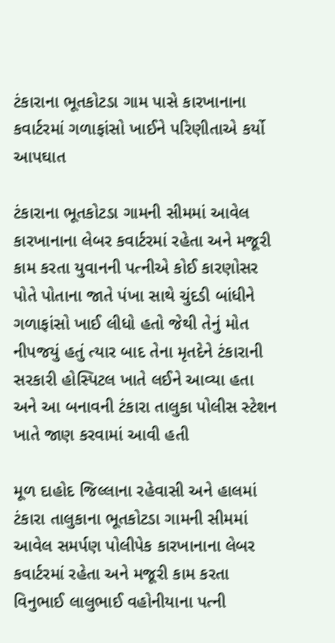ટંકારાના ભૂતકોટડા ગામ પાસે કારખાનાના કવાર્ટરમાં ગળાફાંસો ખાઈને પરિણીતાએ કર્યો આપઘાત

ટંકારાના ભૂતકોટડા ગામની સીમમાં આવેલ કારખાનાના લેબર કવાર્ટરમાં રહેતા અને મજૂરી કામ કરતા યુવાનની પત્નીએ કોઈ કારણોસર પોતે પોતાના જાતે પંખા સાથે ચુંદડી બાંધીને ગળાફાંસો ખાઈ લીધો હતો જેથી તેનું મોત નીપજયું હતું ત્યાર બાદ તેના મૃતદેને ટંકારાની સરકારી હોસ્પિટલ ખાતે લઈને આવ્યા હતા અને આ બનાવની ટંકારા તાલુકા પોલીસ સ્ટેશન ખાતે જાણ કરવામાં આવી હતી

મૂળ દાહોદ જિલ્લાના રહેવાસી અને હાલમાં ટંકારા તાલુકાના ભૂતકોટડા ગામની સીમમાં આવેલ સમર્પણ પોલીપેક કારખાનાના લેબર કવાર્ટરમાં રહેતા અને મજૂરી કામ કરતા વિનુભાઈ લાલુભાઈ વહોનીયાના પત્ની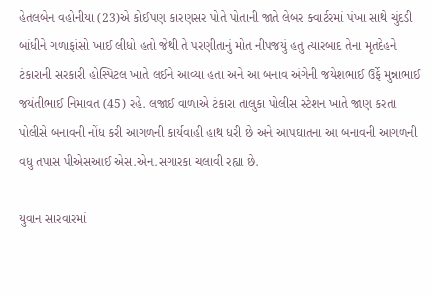હેતલબેન વહોનીયા (23)એ કોઈપણ કારણસર પોતે પોતાની જાતે લેબર ક્વાર્ટરમાં પંખા સાથે ચુંદડી બાંધીને ગળાફાંસો ખાઈ લીધો હતો જેથી તે પરણીતાનું મોત નીપજયું હતુ ત્યારબાદ તેના મૃતદેહને ટંકારાની સરકારી હોસ્પિટલ ખાતે લઈને આવ્યા હતા અને આ બનાવ અંગેની જયેશભાઈ ઉર્ફે મુન્નાભાઈ જયંતીભાઈ નિમાવત (45) રહે. લજાઈ વાળાએ ટંકારા તાલુકા પોલીસ સ્ટેશન ખાતે જાણ કરતા પોલીસે બનાવની નોંધ કરી આગળની કાર્યવાહી હાથ ધરી છે અને આપઘાતના આ બનાવની આગળની વધુ તપાસ પીએસઆઈ એસ.એન.સગારકા ચલાવી રહ્યા છે.

યુવાન સારવારમાં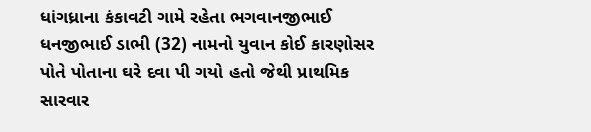ધાંગધ્રાના કંકાવટી ગામે રહેતા ભગવાનજીભાઈ ધનજીભાઈ ડાભી (32) નામનો યુવાન કોઈ કારણોસર પોતે પોતાના ઘરે દવા પી ગયો હતો જેથી પ્રાથમિક સારવાર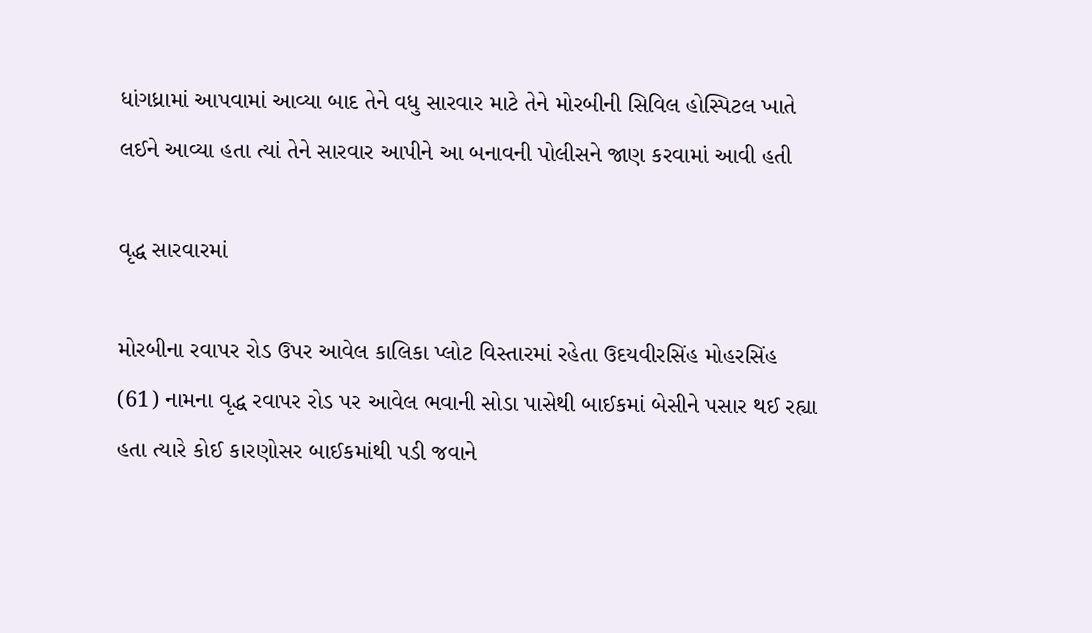ધાંગધ્રામાં આપવામાં આવ્યા બાદ તેને વધુ સારવાર માટે તેને મોરબીની સિવિલ હોસ્પિટલ ખાતે લઈને આવ્યા હતા ત્યાં તેને સારવાર આપીને આ બનાવની પોલીસને જાણ કરવામાં આવી હતી

વૃદ્ધ સારવારમાં

મોરબીના રવાપર રોડ ઉપર આવેલ કાલિકા પ્લોટ વિસ્તારમાં રહેતા ઉદયવીરસિંહ મોહરસિંહ (61) નામના વૃદ્ધ રવાપર રોડ પર આવેલ ભવાની સોડા પાસેથી બાઈકમાં બેસીને પસાર થઈ રહ્યા હતા ત્યારે કોઈ કારણોસર બાઈકમાંથી પડી જવાને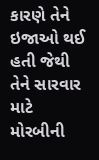કારણે તેને ઇજાઓ થઈ હતી જેથી તેને સારવાર માટે મોરબીની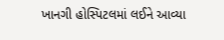ખાનગી હોસ્પિટલમાં લઈને આવ્યા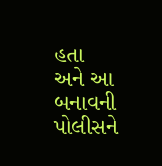હતા અને આ બનાવની પોલીસને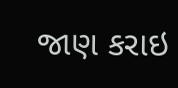જાણ કરાઇ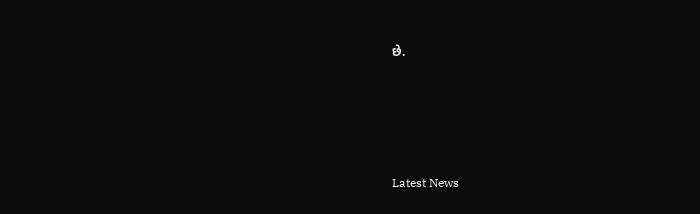છે.






Latest News